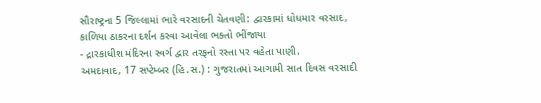સૌરાષ્ટ્રના 5 જિલ્લામાં ભારે વરસાદની ચેતવણી: દ્વારકામાં ધોધમાર વરસાદ, કાળિયા ઠાકરના દર્શન કરવા આવેલા ભક્તો ભીંજાયા
- દ્રારકાધીશ મંદિરના સ્વર્ગ દ્વાર તરફનો રસ્તા પર વહેતા પાણી.
અમદાવાદ, 17 સપ્ટેમ્બર (હિ.સ.) : ગુજરાતમાં આગામી સાત દિવસ વરસાદી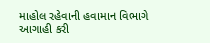માહોલ રહેવાની હવામાન વિભાગે આગાહી કરી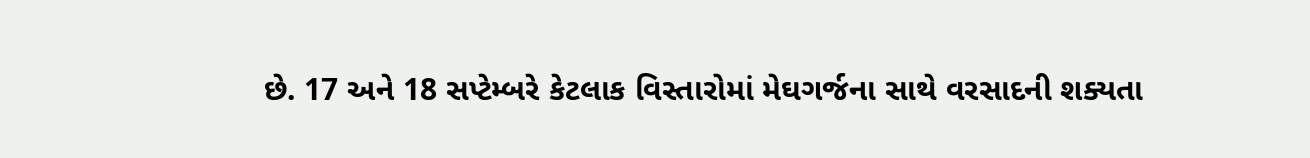છે. 17 અને 18 સપ્ટેમ્બરે કેટલાક વિસ્તારોમાં મેઘગર્જના સાથે વરસાદની શક્યતા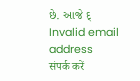છે. આજે દ્
Invalid email address
संपर्क करें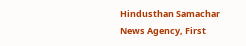Hindusthan Samachar News Agency, First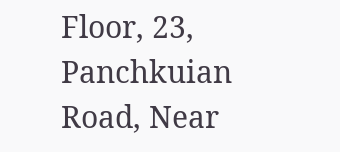Floor, 23, Panchkuian Road, Near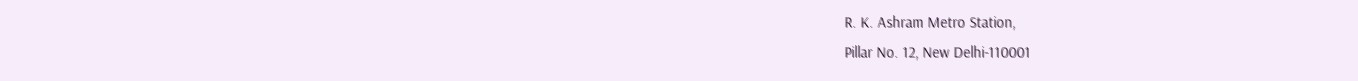R. K. Ashram Metro Station,
Pillar No. 12, New Delhi-110001